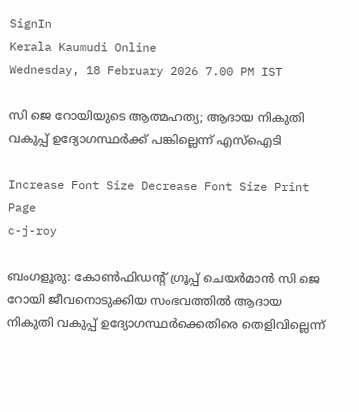SignIn
Kerala Kaumudi Online
Wednesday, 18 February 2026 7.00 PM IST

സി ജെ റോയിയുടെ ആത്മഹത്യ; ആദായ നികുതി വകുപ്പ് ഉദ്യോഗസ്ഥർക്ക് പങ്കില്ലെന്ന് എസ്ഐടി

Increase Font Size Decrease Font Size Print Page
c-j-roy

ബംഗളൂരു: കോൺഫിഡന്റ് ഗ്രൂപ്പ് ചെയർമാൻ സി ജെ റോയി ജീവനൊടുക്കിയ സംഭവത്തിൽ ആദായ നികുതി വകുപ്പ് ഉദ്യോഗസ്ഥർക്കെതിരെ തെളിവില്ലെന്ന്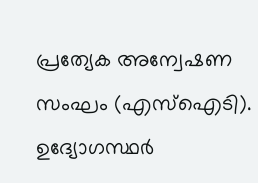പ്രത്യേക അന്വേഷണ സംഘം (എസ്ഐടി). ഉദ്യോഗസ്ഥർ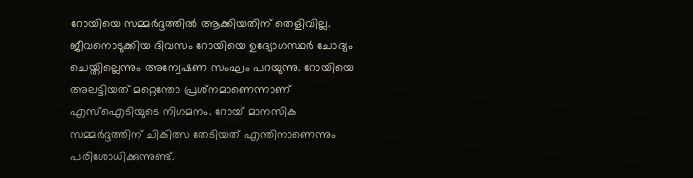റോയിയെ സമ്മർദ്ദത്തിൽ ആക്കിയതിന് തെളിവില്ല. ജീവനൊടുക്കിയ ദിവസം റോയിയെ ഉദ്യോഗസ്ഥർ ചോദ്യം ചെയ്തില്ലെന്നും അന്വേഷണ സംഘം പറയുന്നു. റോയിയെ അലട്ടിയത് മറ്റെന്തോ പ്രശ്‌ന‌മാണെന്നാണ് എസ്ഐടിയുടെ നിഗമനം. റോയ് മാനസിക സമ്മർദ്ദത്തിന് ചികിത്സ തേടിയത് എന്തിനാണെന്നും പരിശോധിക്കുന്നുണ്ട്.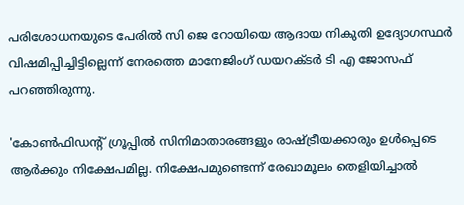പരിശോധനയുടെ പേരിൽ സി ജെ റോയിയെ ആദായ നികുതി ഉദ്യോഗസ്ഥർ വിഷമിപ്പിച്ചിട്ടില്ലെന്ന് നേരത്തെ മാനേജിംഗ് ഡയറക്‌ടർ ടി എ ജോസഫ് പറഞ്ഞിരുന്നു.

'കോൺഫിഡന്റ് ഗ്രൂപ്പിൽ സിനിമാതാരങ്ങളും രാഷ്ട്രീയക്കാരും ഉൾപ്പെടെ ആർക്കും നിക്ഷേപമില്ല. നിക്ഷേപമുണ്ടെന്ന് രേഖാമൂലം തെളിയിച്ചാൽ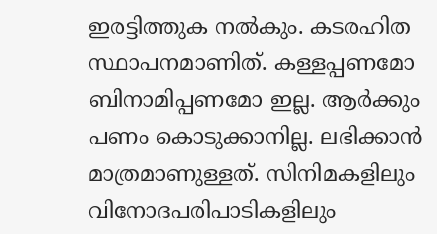ഇരട്ടിത്തുക നൽകും. കടരഹിത സ്ഥാപനമാണിത്. കള്ളപ്പണമോ ബിനാമിപ്പണമോ ഇല്ല. ആർക്കും പണം കൊടുക്കാനില്ല. ലഭിക്കാൻ മാത്രമാണുള്ളത്. സിനിമകളിലും വിനോദപരിപാടികളിലും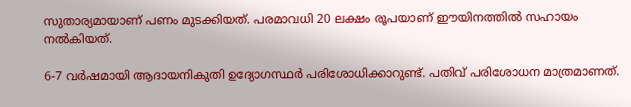സുതാര്യമായാണ് പണം മുടക്കിയത്. പരമാവധി 20 ലക്ഷം രൂപയാണ് ഈയിനത്തിൽ സഹായം നൽകിയത്.

6-7 വർഷമായി ആദായനികുതി ഉദ്യോഗസ്ഥർ പരിശോധിക്കാറുണ്ട്. പതിവ് പരിശോധന മാത്രമാണത്.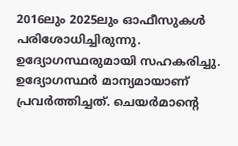2016ലും 2025ലും ഓഫീസുകൾ പരിശോധിച്ചിരുന്നു. ഉദ്യോഗസ്ഥരുമായി സഹകരിച്ചു. ഉദ്യോഗസ്ഥർ മാന്യമായാണ് പ്രവർത്തിച്ചത്. ചെയർമാന്റെ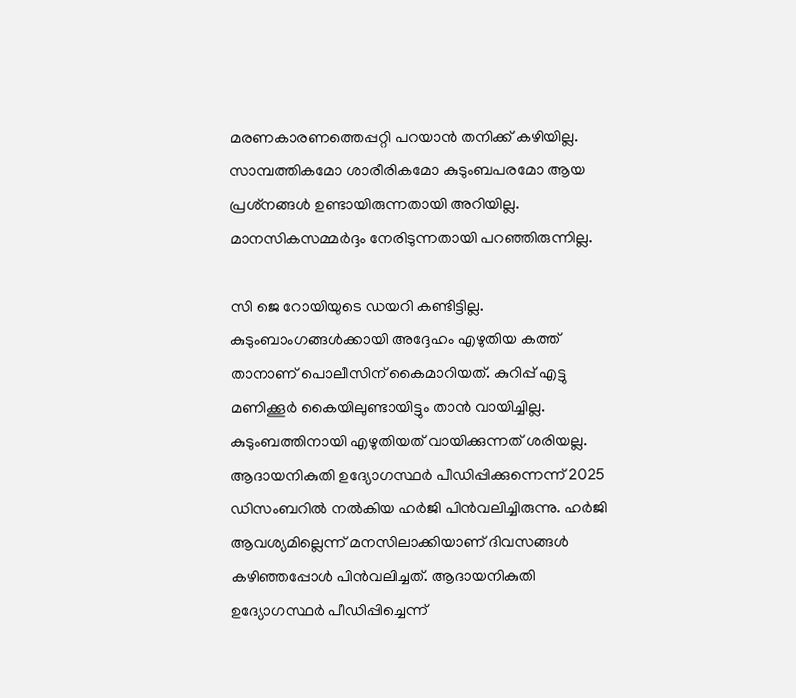മരണകാരണത്തെപ്പറ്റി പറയാൻ തനിക്ക് കഴിയില്ല. സാമ്പത്തികമോ ശാരീരികമോ കുടുംബപരമോ ആയ പ്രശ്‌നങ്ങൾ ഉണ്ടായിരുന്നതായി അറിയില്ല. മാനസികസമ്മർദ്ദം നേരിടുന്നതായി പറഞ്ഞിരുന്നില്ല.

സി ജെ റോയിയുടെ ഡയറി കണ്ടിട്ടില്ല. കുടുംബാംഗങ്ങൾക്കായി അദ്ദേഹം എഴുതിയ കത്ത് താനാണ് പൊലീസിന് കൈമാറിയത്. കുറിപ്പ് എട്ടു മണിക്കൂർ കൈയിലുണ്ടായിട്ടും താൻ വായിച്ചില്ല. കുടുംബത്തിനായി എഴുതിയത് വായിക്കുന്നത് ശരിയല്ല. ആദായനികുതി ഉദ്യോഗസ്ഥർ പീഡിപ്പിക്കുന്നെന്ന് 2025 ഡിസംബറിൽ നൽകിയ ഹർജി പിൻവലിച്ചിരുന്നു. ഹർജി ആവശ്യമില്ലെന്ന് മനസിലാക്കിയാണ് ദിവസങ്ങൾ കഴിഞ്ഞപ്പോൾ പിൻവലിച്ചത്. ആദായനികുതി ഉദ്യോഗസ്ഥർ പീഡിപ്പിച്ചെന്ന്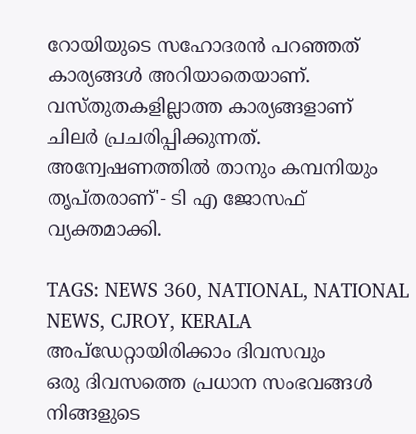റോയിയുടെ സഹോദരൻ പറഞ്ഞത് കാര്യങ്ങൾ അറിയാതെയാണ്. വസ്‌തുതകളില്ലാത്ത കാര്യങ്ങളാണ് ചിലർ പ്രചരിപ്പിക്കുന്നത്. അന്വേഷണത്തിൽ താനും കമ്പനിയും തൃപ്‌തരാണ്'- ടി എ ജോസഫ് വ്യക്തമാക്കി.

TAGS: NEWS 360, NATIONAL, NATIONAL NEWS, CJROY, KERALA
അപ്ഡേറ്റായിരിക്കാം ദിവസവും
ഒരു ദിവസത്തെ പ്രധാന സംഭവങ്ങൾ നിങ്ങളുടെ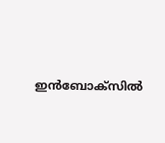ഇൻബോക്സിൽ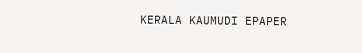KERALA KAUMUDI EPAPER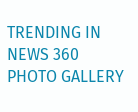TRENDING IN NEWS 360
PHOTO GALLERY